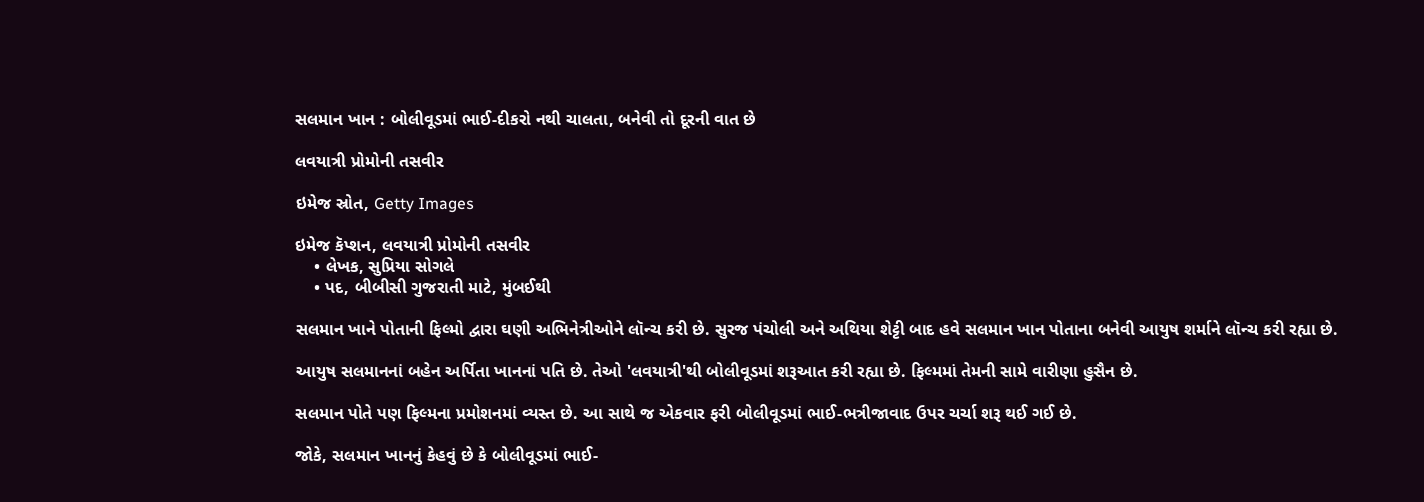સલમાન ખાન : બોલીવૂડમાં ભાઈ-દીકરો નથી ચાલતા, બનેવી તો દૂરની વાત છે

લવયાત્રી પ્રોમોની તસવીર

ઇમેજ સ્રોત, Getty Images

ઇમેજ કૅપ્શન, લવયાત્રી પ્રોમોની તસવીર
    • લેખક, સુપ્રિયા સોગલે
    • પદ, બીબીસી ગુજરાતી માટે, મુંબઈથી

સલમાન ખાને પોતાની ફિલ્મો દ્વારા ઘણી અભિનેત્રીઓને લૉન્ચ કરી છે. સુરજ પંચોલી અને અથિયા શેટ્ટી બાદ હવે સલમાન ખાન પોતાના બનેવી આયુષ શર્માને લૉન્ચ કરી રહ્યા છે.

આયુષ સલમાનનાં બહેન અર્પિતા ખાનનાં પતિ છે. તેઓ 'લવયાત્રી'થી બોલીવૂડમાં શરૂઆત કરી રહ્યા છે. ફિલ્મમાં તેમની સામે વારીણા હુસૈન છે.

સલમાન પોતે પણ ફિલ્મના પ્રમોશનમાં વ્યસ્ત છે. આ સાથે જ એકવાર ફરી બોલીવૂડમાં ભાઈ-ભત્રીજાવાદ ઉપર ચર્ચા શરૂ થઈ ગઈ છે.

જોકે, સલમાન ખાનનું કેહવું છે કે બોલીવૂડમાં ભાઈ-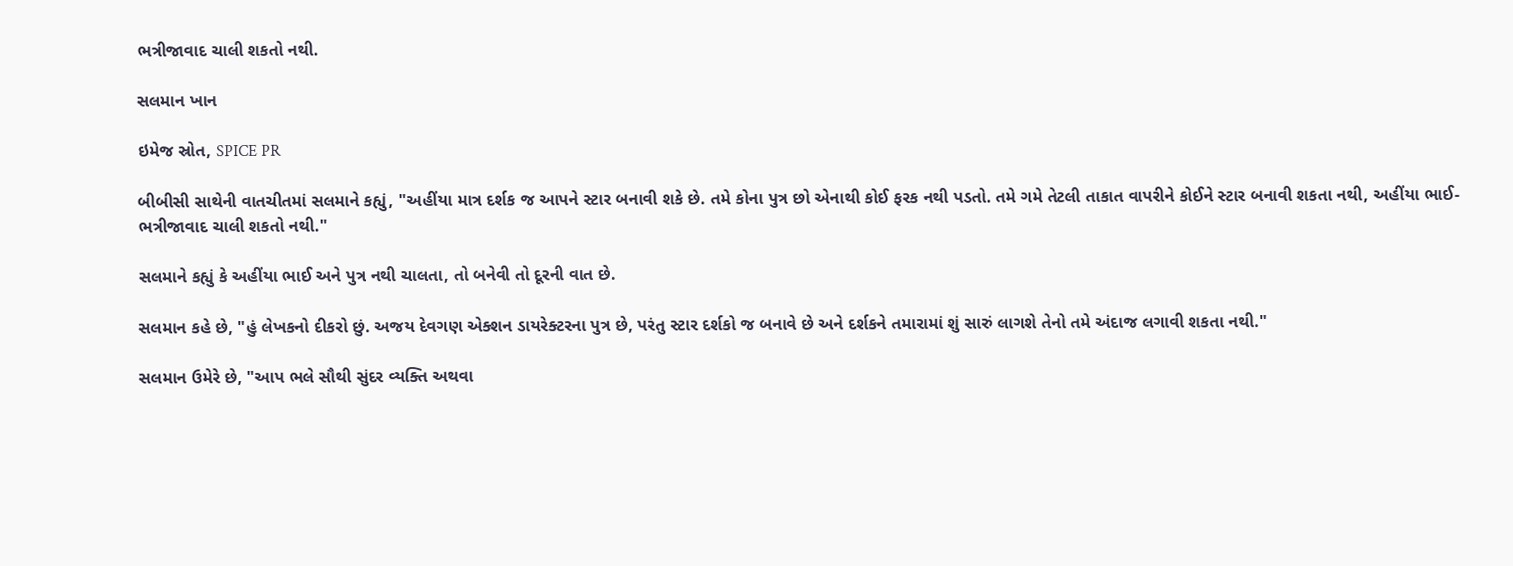ભત્રીજાવાદ ચાલી શકતો નથી.

સલમાન ખાન

ઇમેજ સ્રોત, SPICE PR

બીબીસી સાથેની વાતચીતમાં સલમાને કહ્યું, "અહીંયા માત્ર દર્શક જ આપને સ્ટાર બનાવી શકે છે. તમે કોના પુત્ર છો એનાથી કોઈ ફરક નથી પડતો. તમે ગમે તેટલી તાકાત વાપરીને કોઈને સ્ટાર બનાવી શકતા નથી, અહીંયા ભાઈ-ભત્રીજાવાદ ચાલી શકતો નથી."

સલમાને કહ્યું કે અહીંયા ભાઈ અને પુત્ર નથી ચાલતા, તો બનેવી તો દૂરની વાત છે.

સલમાન કહે છે, "હું લેખકનો દીકરો છું. અજય દેવગણ એક્શન ડાયરેક્ટરના પુત્ર છે, પરંતુ સ્ટાર દર્શકો જ બનાવે છે અને દર્શકને તમારામાં શું સારું લાગશે તેનો તમે અંદાજ લગાવી શકતા નથી."

સલમાન ઉમેરે છે, "આપ ભલે સૌથી સુંદર વ્યક્તિ અથવા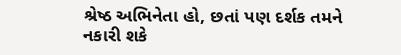શ્રેષ્ઠ અભિનેતા હો, છતાં પણ દર્શક તમને નકારી શકે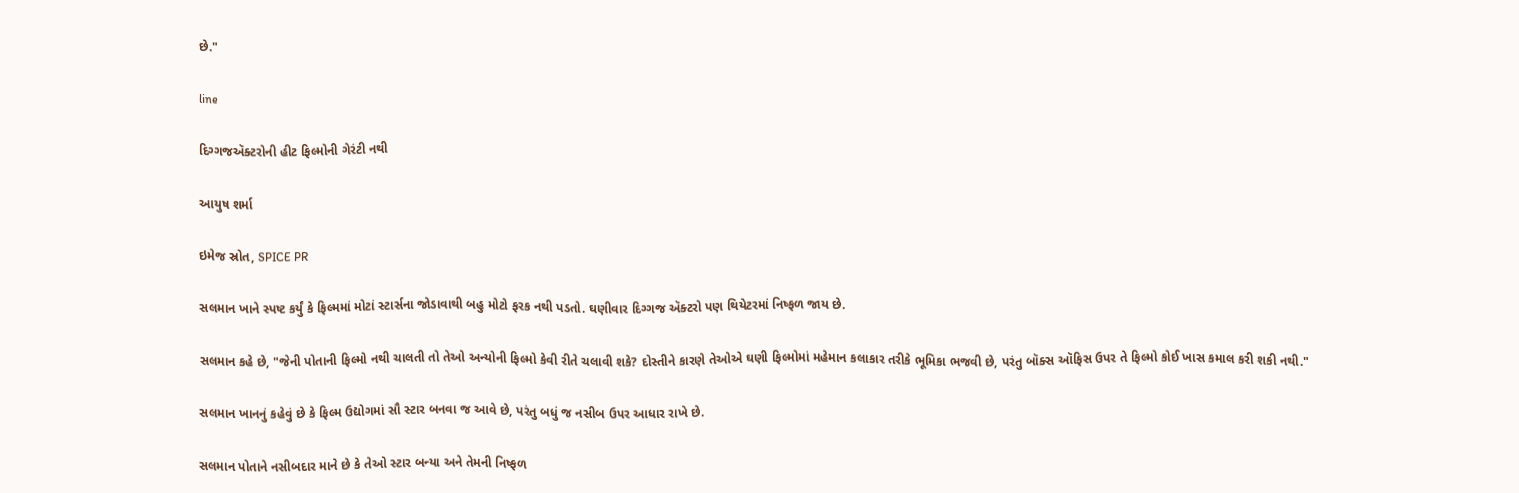છે."

line

દિગ્ગજઍક્ટરોની હીટ ફિલ્મોની ગેરંટી નથી

આયુષ શર્મા

ઇમેજ સ્રોત, SPICE PR

સલમાન ખાને સ્પષ્ટ કર્યું કે ફિલ્મમાં મોટાં સ્ટાર્સના જોડાવાથી બહુ મોટો ફરક નથી પડતો. ઘણીવાર દિગ્ગજ ઍક્ટરો પણ થિયેટરમાં નિષ્ફળ જાય છે.

સલમાન કહે છે, "જેની પોતાની ફિલ્મો નથી ચાલતી તો તેઓ અન્યોની ફિલ્મો કેવી રીતે ચલાવી શકે? દોસ્તીને કારણે તેઓએ ઘણી ફિલ્મોમાં મહેમાન કલાકાર તરીકે ભૂમિકા ભજવી છે, પરંતુ બૉક્સ ઑફિસ ઉપર તે ફિલ્મો કોઈ ખાસ કમાલ કરી શકી નથી."

સલમાન ખાનનું કહેવું છે કે ફિલ્મ ઉદ્યોગમાં સૌ સ્ટાર બનવા જ આવે છે, પરંતુ બધું જ નસીબ ઉપર આધાર રાખે છે.

સલમાન પોતાને નસીબદાર માને છે કે તેઓ સ્ટાર બન્યા અને તેમની નિષ્ફળ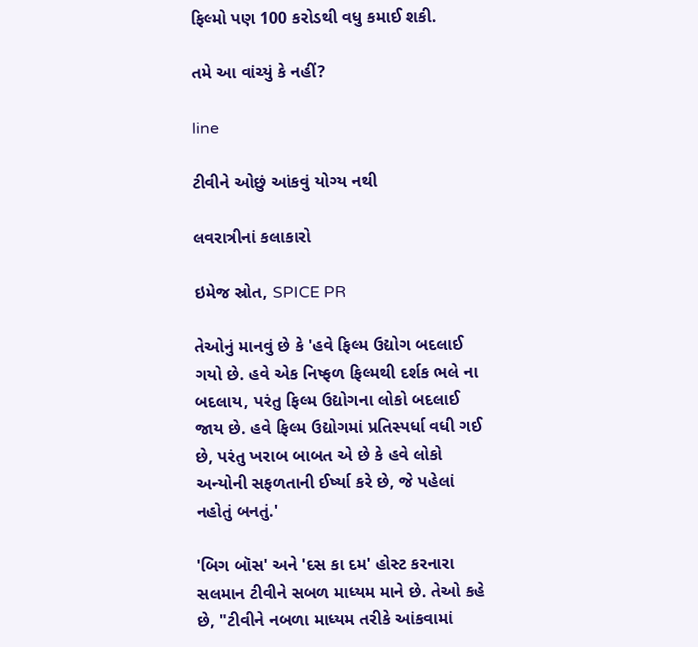ફિલ્મો પણ 100 કરોડથી વધુ કમાઈ શકી.

તમે આ વાંચ્યું કે નહીં?

line

ટીવીને ઓછું આંકવું યોગ્ય નથી

લવરાત્રીનાં કલાકારો

ઇમેજ સ્રોત, SPICE PR

તેઓનું માનવું છે કે 'હવે ફિલ્મ ઉદ્યોગ બદલાઈ ગયો છે. હવે એક નિષ્ફળ ફિલ્મથી દર્શક ભલે ના બદલાય, પરંતુ ફિલ્મ ઉદ્યોગના લોકો બદલાઈ જાય છે. હવે ફિલ્મ ઉદ્યોગમાં પ્રતિસ્પર્ધા વધી ગઈ છે, પરંતુ ખરાબ બાબત એ છે કે હવે લોકો અન્યોની સફળતાની ઈર્ષ્યા કરે છે, જે પહેલાં નહોતું બનતું.'

'બિગ બૉસ' અને 'દસ કા દમ' હોસ્ટ કરનારા સલમાન ટીવીને સબળ માધ્યમ માને છે. તેઓ કહે છે, "ટીવીને નબળા માધ્યમ તરીકે આંકવામાં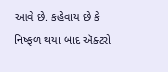આવે છે. કહેવાય છે કે નિષ્ફળ થયા બાદ ઍક્ટરો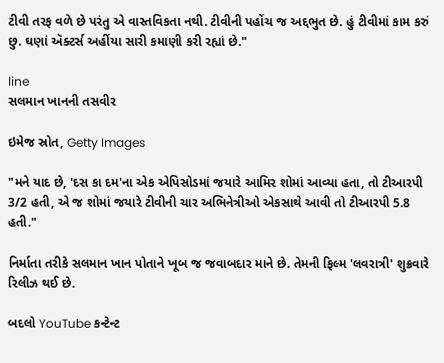ટીવી તરફ વળે છે પરંતુ એ વાસ્તવિકતા નથી. ટીવીની પહોંચ જ અદ્દભુત છે. હું ટીવીમાં કામ કરું છુ. ઘણાં ઍક્ટર્સ અહીંયા સારી કમાણી કરી રહ્યાં છે."

line
સલમાન ખાનની તસવીર

ઇમેજ સ્રોત, Getty Images

"મને યાદ છે, 'દસ કા દમ'ના એક એપિસોડમાં જયારે આમિર શોમાં આવ્યા હતા, તો ટીઆરપી 3/2 હતી, એ જ શોમાં જયારે ટીવીની ચાર અભિનેત્રીઓ એકસાથે આવી તો ટીઆરપી 5.8 હતી."

નિર્માતા તરીકે સલમાન ખાન પોતાને ખૂબ જ જવાબદાર માને છે. તેમની ફિલ્મ 'લવરાત્રી' શુક્રવારે રિલીઝ થઈ છે.

બદલો YouTube કન્ટેન્ટ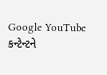Google YouTube કન્ટેન્ટને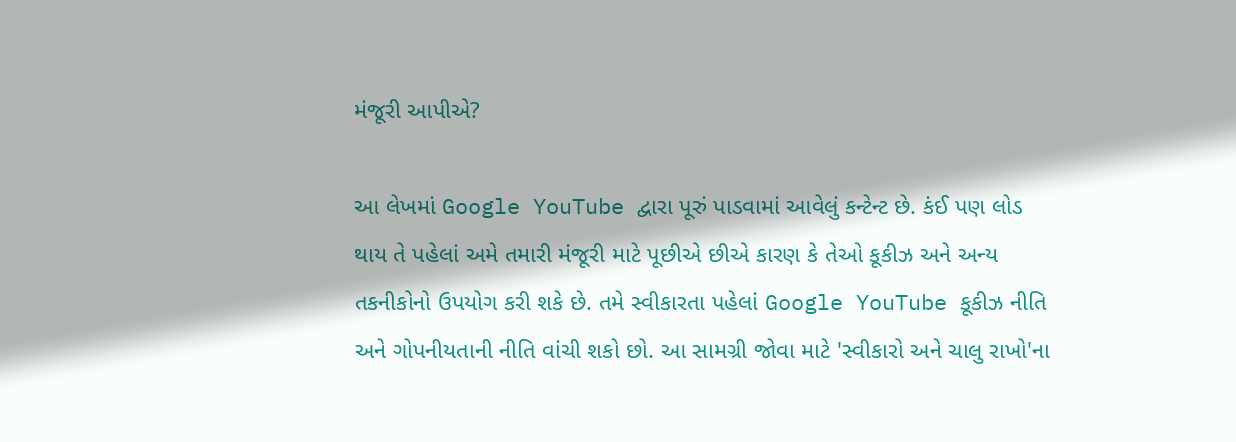મંજૂરી આપીએ?

આ લેખમાં Google YouTube દ્વારા પૂરું પાડવામાં આવેલું કન્ટેન્ટ છે. કંઈ પણ લોડ થાય તે પહેલાં અમે તમારી મંજૂરી માટે પૂછીએ છીએ કારણ કે તેઓ કૂકીઝ અને અન્ય તકનીકોનો ઉપયોગ કરી શકે છે. તમે સ્વીકારતા પહેલાં Google YouTube કૂકીઝ નીતિ અને ગોપનીયતાની નીતિ વાંચી શકો છો. આ સામગ્રી જોવા માટે 'સ્વીકારો અને ચાલુ રાખો'ના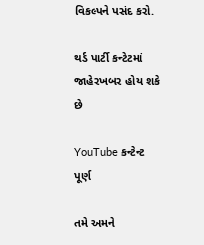વિકલ્પને પસંદ કરો.

થર્ડ પાર્ટી કન્ટેટમાં જાહેરખબર હોય શકે છે

YouTube કન્ટેન્ટ પૂર્ણ

તમે અમને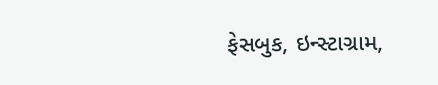ફેસબુક, ઇન્સ્ટાગ્રામ,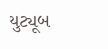યુટ્યૂબ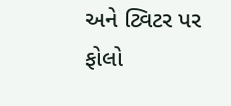અને ટ્વિટર પર ફોલો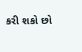કરી શકો છો